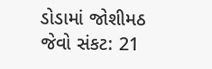ડોડામાં જોશીમઠ જેવો સંકટ: 21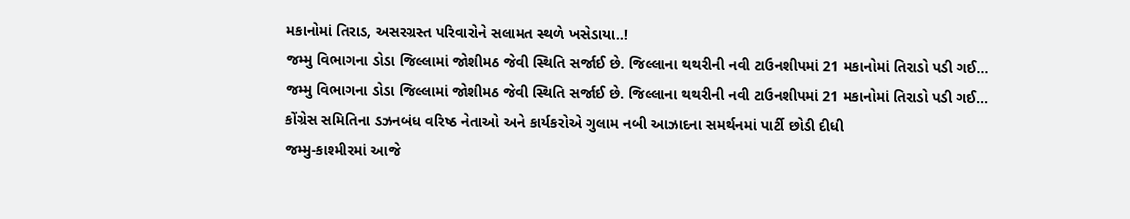મકાનોમાં તિરાડ, અસરગ્રસ્ત પરિવારોને સલામત સ્થળે ખસેડાયા..!
જમ્મુ વિભાગના ડોડા જિલ્લામાં જોશીમઠ જેવી સ્થિતિ સર્જાઈ છે. જિલ્લાના થથરીની નવી ટાઉનશીપમાં 21 મકાનોમાં તિરાડો પડી ગઈ…
જમ્મુ વિભાગના ડોડા જિલ્લામાં જોશીમઠ જેવી સ્થિતિ સર્જાઈ છે. જિલ્લાના થથરીની નવી ટાઉનશીપમાં 21 મકાનોમાં તિરાડો પડી ગઈ…
કોંગ્રેસ સમિતિના ડઝનબંધ વરિષ્ઠ નેતાઓ અને કાર્યકરોએ ગુલામ નબી આઝાદના સમર્થનમાં પાર્ટી છોડી દીધી
જમ્મુ-કાશ્મીરમાં આજે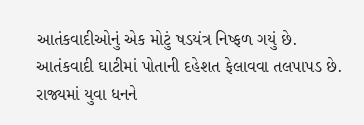આતંકવાદીઓનું એક મોટું ષડયંત્ર નિષ્ફળ ગયું છે. આતંકવાદી ઘાટીમાં પોતાની દહેશત ફેલાવવા તલપાપડ છે.
રાજ્યમાં યુવા ધનને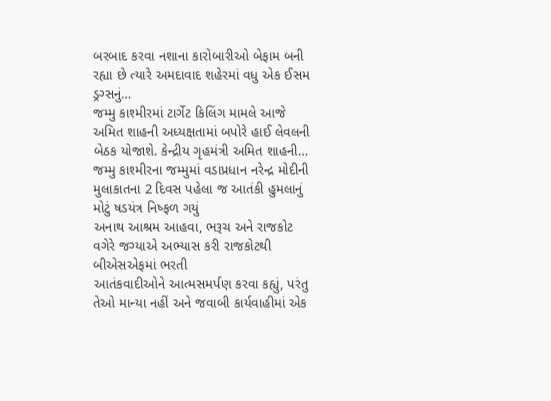બરબાદ કરવા નશાના કારોબારીઓ બેફામ બની રહ્યા છે ત્યારે અમદાવાદ શહેરમાં વધુ એક ઈસમ ડ્રગ્સનું…
જમ્મુ કાશ્મીરમાં ટાર્ગેટ કિલિંગ મામલે આજે અમિત શાહની અધ્યક્ષતામાં બપોરે હાઈ લેવલની બેઠક યોજાશે. કેન્દ્રીય ગૃહમંત્રી અમિત શાહની…
જમ્મુ કાશ્મીરના જમ્મુમાં વડાપ્રધાન નરેન્દ્ર મોદીની મુલાકાતના 2 દિવસ પહેલા જ આતંકી હુમલાનું મોટું ષડયંત્ર નિષ્ફળ ગયું
અનાથ આશ્રમ આહવા, ભરૂચ અને રાજકોટ વગેરે જગ્યાએ અભ્યાસ કરી રાજકોટથી બીએસએફમાં ભરતી
આતંકવાદીઓને આત્મસમર્પણ કરવા કહ્યું, પરંતુ તેઓ માન્યા નહીં અને જવાબી કાર્યવાહીમાં એક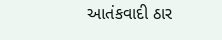આતંકવાદી ઠાર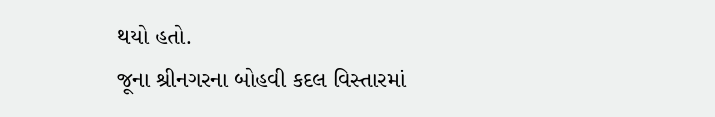થયો હતો.
જૂના શ્રીનગરના બોહવી કદલ વિસ્તારમાં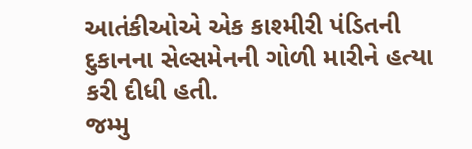આતંકીઓએ એક કાશ્મીરી પંડિતની દુકાનના સેલ્સમેનની ગોળી મારીને હત્યા કરી દીધી હતી.
જમ્મુ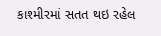કાશ્મીરમાં સતત થઇ રહેલ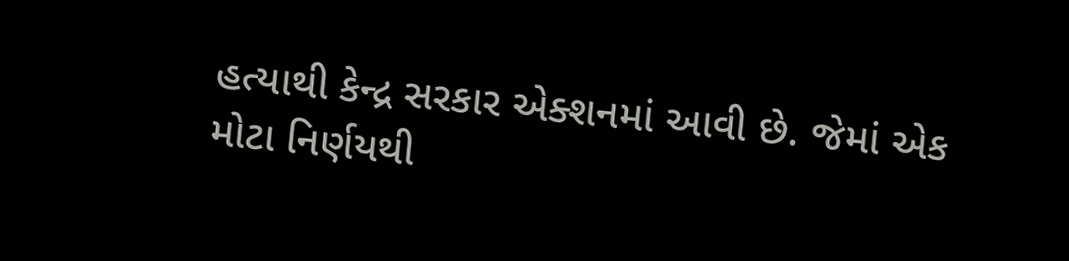હત્યાથી કેન્દ્ર સરકાર એક્શનમાં આવી છે. જેમાં એક મોટા નિર્ણયથી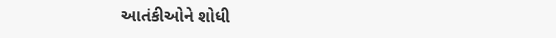આતંકીઓને શોધી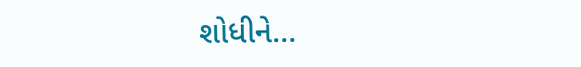શોધીને…